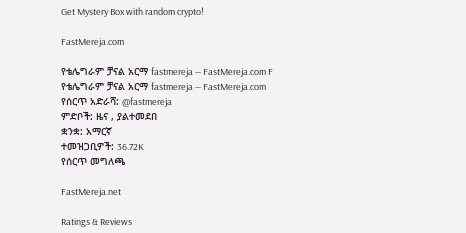Get Mystery Box with random crypto!

FastMereja.com

የቴሌግራም ቻናል አርማ fastmereja — FastMereja.com F
የቴሌግራም ቻናል አርማ fastmereja — FastMereja.com
የሰርጥ አድራሻ: @fastmereja
ምድቦች: ዜና , ያልተመደበ
ቋንቋ: አማርኛ
ተመዝጋቢዎች: 36.72K
የሰርጥ መግለጫ

FastMereja.net

Ratings & Reviews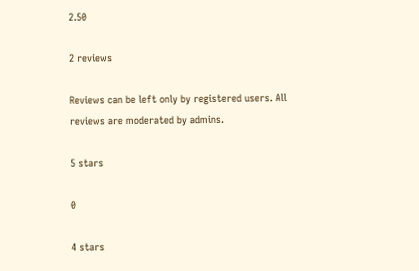2.50

2 reviews

Reviews can be left only by registered users. All reviews are moderated by admins.

5 stars

0

4 stars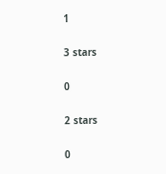1

3 stars

0

2 stars

0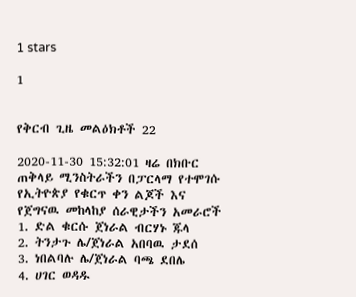1 stars

1


የቅርብ ጊዜ መልዕክቶች 22

2020-11-30 15:32:01 ዛሬ በክቡር ጠቅላይ ሚንስትራችን በፓርላማ የተሞገሱ የኢትዮጵያ የቁርጥ ቀን ልጆች እና የጀግናዉ መከላከያ ሰራዊታችን አመራሮች
1. ድል ቁርሱ ጀነራል ብርሃኑ ጁላ
2. ትንታጉ ሌ/ጀነራል አበባዉ ታደሰ
3. ነበልባሉ ሌ/ጀነራል ባጫ ደበሌ
4. ሀገር ወዳዱ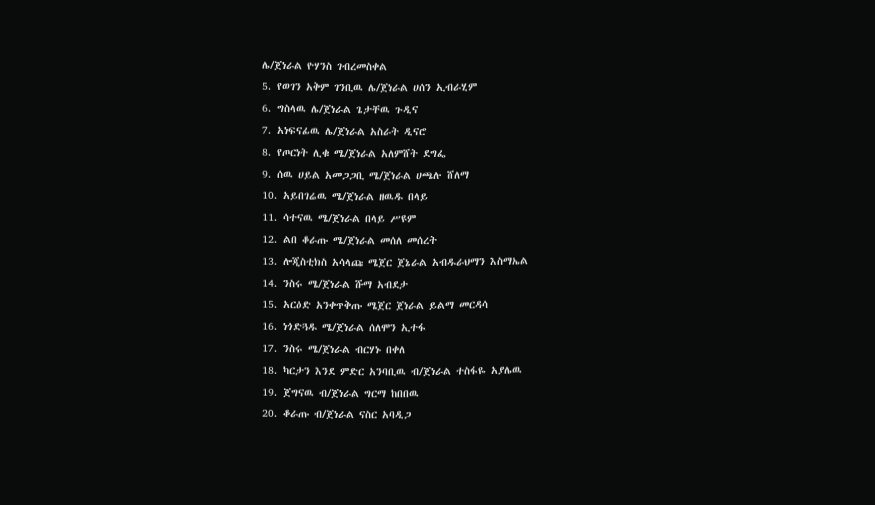ሌ/ጀነራል ዮሃንስ ገብረመስቀል
5. የወገን አቅም ገንቢዉ ሌ/ጀነራል ሀሰን ኢብራሂም
6. ግስላዉ ሌ/ጀነራል ጌታቸዉ ጉዲና
7. አነፍናፊዉ ሌ/ጀነራል አስራት ዲናሮ
8. የጦርነት ሊቁ ሜ/ጀነራል አለምሸት ደግፌ
9. ሰዉ ሀይል አመጋጋቢ ሜ/ጀነራል ሀጫሉ ሸለማ
10. አይበገሬዉ ሜ/ጀነራል ዘዉዱ በላይ
11. ሳተናዉ ሜ/ጀነራል በላይ ሥዩም
12. ልበ ቆራጡ ሜ/ጀነራል መሰለ መሰረት
13. ሎጂስቲክስ አሳላጩ ሜጀር ጀኔራል አብዱራህማን እስማኤል
14. ንስሩ ሜ/ጀነራል ሹማ አብደታ
15. አርዕድ አንቀጥቅጡ ሜጀር ጀነራል ይልማ መርዳሳ
16. ነጎድጓዱ ሜ/ጀነራል ሰለሞን ኢተፋ
17. ንስሩ ሜ/ጀነራል ብርሃኑ በቀለ
18. ካርታን እንደ ምድር አንባቢዉ ብ/ጀነራል ተስፋዬ አያሌዉ
19. ጀግናዉ ብ/ጀነራል ግርማ ከበበዉ
20. ቆራጡ ብ/ጀነራል ናስር አባዲጋ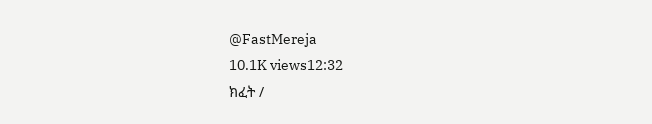@FastMereja
10.1K views12:32
ክፈት /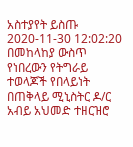አስተያየት ይስጡ
2020-11-30 12:02:20 በመከላከያ ውስጥ የነበረውን የትግራይ ተወላጆች የበላይነት በጠቅላይ ሚኒስትር ዶ/ር አብይ አህመድ ተዘርዝሮ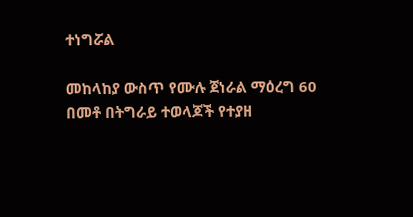ተነግሯል

መከላከያ ውስጥ የሙሉ ጀነራል ማዕረግ 60 በመቶ በትግራይ ተወላጆች የተያዘ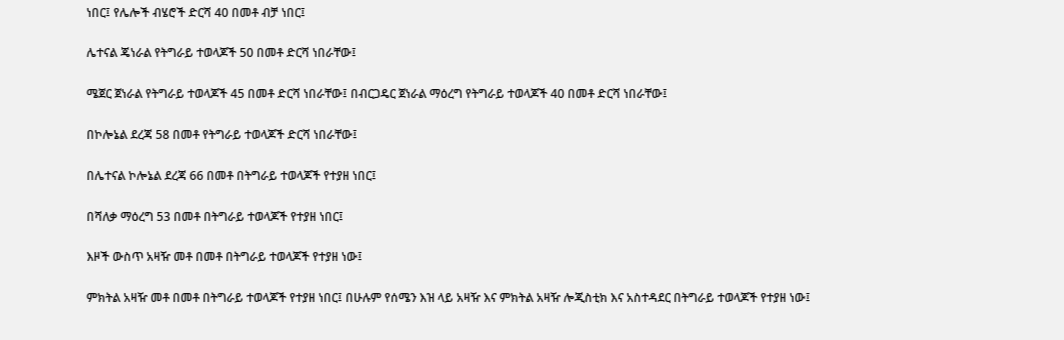ነበር፤ የሌሎች ብሄሮች ድርሻ 40 በመቶ ብቻ ነበር፤

ሌተናል ጄነራል የትግራይ ተወላጆች 50 በመቶ ድርሻ ነበራቸው፤

ሜጀር ጀነራል የትግራይ ተወላጆች 45 በመቶ ድርሻ ነበራቸው፤ በብርጋዴር ጀነራል ማዕረግ የትግራይ ተወላጆች 40 በመቶ ድርሻ ነበራቸው፤

በኮሎኔል ደረጃ 58 በመቶ የትግራይ ተወላጆች ድርሻ ነበራቸው፤

በሌተናል ኮሎኔል ደረጃ 66 በመቶ በትግራይ ተወላጆች የተያዘ ነበር፤

በሻለቃ ማዕረግ 53 በመቶ በትግራይ ተወላጆች የተያዘ ነበር፤

እዞች ውስጥ አዛዥ መቶ በመቶ በትግራይ ተወላጆች የተያዘ ነው፤

ምክትል አዛዥ መቶ በመቶ በትግራይ ተወላጆች የተያዘ ነበር፤ በሁሉም የሰሜን እዝ ላይ አዛዥ እና ምክትል አዛዥ ሎጂስቲክ እና አስተዳደር በትግራይ ተወላጆች የተያዘ ነው፤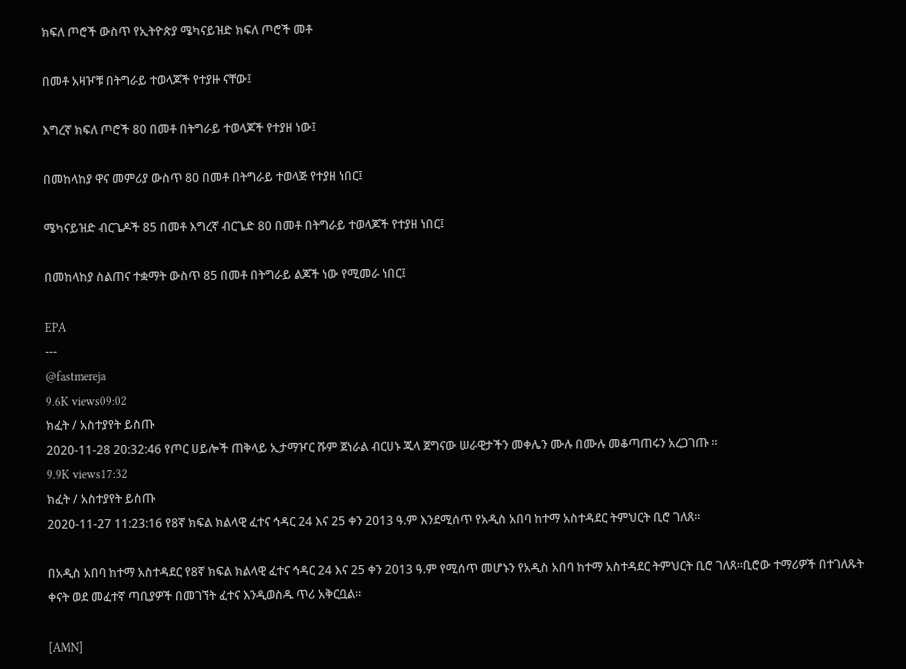ክፍለ ጦሮች ውስጥ የኢትዮጵያ ሜካናይዝድ ክፍለ ጦሮች መቶ

በመቶ አዛዦቹ በትግራይ ተወላጆች የተያዙ ናቸው፤

እግረኛ ክፍለ ጦሮች 80 በመቶ በትግራይ ተወላጆች የተያዘ ነው፤

በመከላከያ ዋና መምሪያ ውስጥ 80 በመቶ በትግራይ ተወላጅ የተያዘ ነበር፤

ሜካናይዝድ ብርጌዶች 85 በመቶ እግረኛ ብርጌድ 80 በመቶ በትግራይ ተወላጆች የተያዘ ነበር፤

በመከላከያ ስልጠና ተቋማት ውስጥ 85 በመቶ በትግራይ ልጆች ነው የሚመራ ነበር፤

EPA
---
@fastmereja
9.6K views09:02
ክፈት / አስተያየት ይስጡ
2020-11-28 20:32:46 የጦር ሀይሎች ጠቅላይ ኢታማዦር ሹም ጀነራል ብርሀኑ ጁላ ጀግናው ሠራዊታችን መቀሌን ሙሉ በሙሉ መቆጣጠሩን አረጋገጡ ።
9.9K views17:32
ክፈት / አስተያየት ይስጡ
2020-11-27 11:23:16 የ8ኛ ክፍል ክልላዊ ፈተና ኅዳር 24 እና 25 ቀን 2013 ዓ.ም እንደሚሰጥ የአዲስ አበባ ከተማ አስተዳደር ትምህርት ቢሮ ገለጸ።

በአዲስ አበባ ከተማ አስተዳደር የ8ኛ ክፍል ክልላዊ ፈተና ኅዳር 24 እና 25 ቀን 2013 ዓ.ም የሚሰጥ መሆኑን የአዲስ አበባ ከተማ አስተዳደር ትምህርት ቢሮ ገለጸ።ቢሮው ተማሪዎች በተገለጹት ቀናት ወደ መፈተኛ ጣቢያዎች በመገኘት ፈተና እንዲወስዱ ጥሪ አቅርቧል።

[AMN]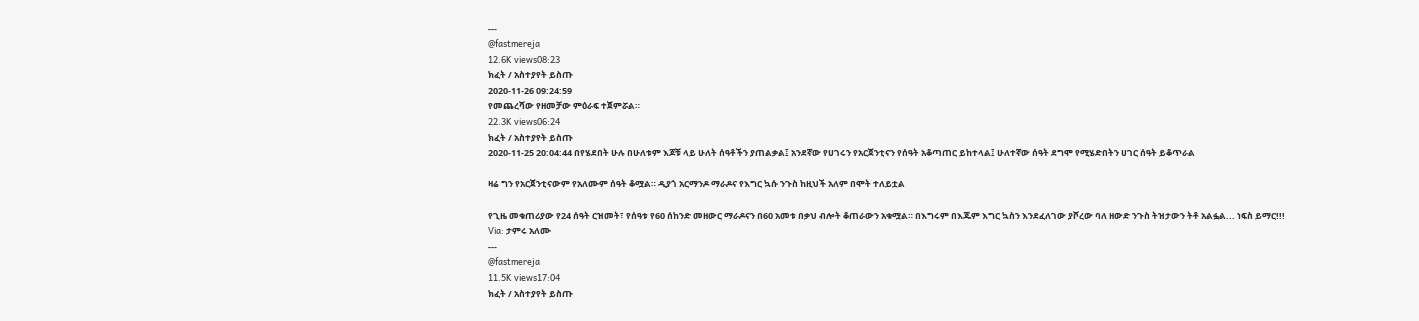---
@fastmereja
12.6K views08:23
ክፈት / አስተያየት ይስጡ
2020-11-26 09:24:59
የመጨረሻው የዘመቻው ምዕራፍ ተጀምሯል።
22.3K views06:24
ክፈት / አስተያየት ይስጡ
2020-11-25 20:04:44 በየሄደበት ሁሉ በሁለቱም እጆቹ ላይ ሁለት ሰዓቶችን ያጠልቃል፤ አንደኛው የሀገሩን የአርጀንቲናን የሰዓት አቆጣጠር ይከተላል፤ ሁለተኛው ሰዓት ደግሞ የሚሄድበትን ሀገር ሰዓት ይቆጥራል

ዛሬ ግን የአርጀንቲናውም የአለሙም ሰዓት ቆሟል። ዲያጎ አርማንዶ ማራዶና የእግር ኳሱ ንጉስ ከዚህች አለም በሞት ተለይቷል

የጊዜ መቁጠሪያው የ24 ሰዓት ርዝመት፣ የሰዓቱ የ60 ሰከንድ መዘውር ማራዶናን በ60 አመቱ በቃህ ብሎት ቆጠራውን አቁሟል። በእግሩም በእጁም እግር ኳስን እንደፈለገው ያሾረው ባለ ዘውድ ንጉስ ትዝታውን ትቶ አልፏል... ነፍስ ይማር!!!
Via: ታምሩ አለሙ
---
@fastmereja
11.5K views17:04
ክፈት / አስተያየት ይስጡ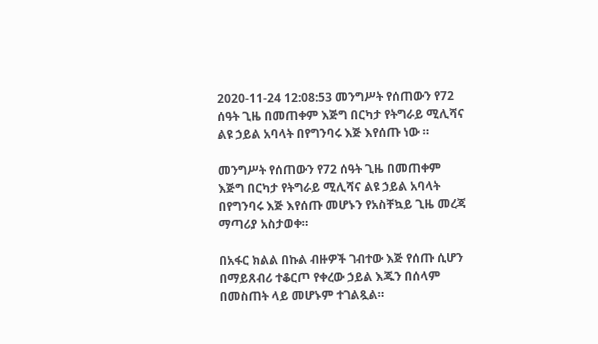2020-11-24 12:08:53 መንግሥት የሰጠውን የ72 ሰዓት ጊዜ በመጠቀም እጅግ በርካታ የትግራይ ሚሊሻና ልዩ ኃይል አባላት በየግንባሩ እጅ እየሰጡ ነው ።

መንግሥት የሰጠውን የ72 ሰዓት ጊዜ በመጠቀም እጅግ በርካታ የትግራይ ሚሊሻና ልዩ ኃይል አባላት በየግንባሩ እጅ እየሰጡ መሆኑን የአስቸኳይ ጊዜ መረጃ ማጣሪያ አስታወቀ።

በአፋር ክልል በኩል ብዙዎች ገብተው እጅ የሰጡ ሲሆን በማይጸብሪ ተቆርጦ የቀረው ኃይል እጁን በሰላም በመስጠት ላይ መሆኑም ተገልጿል።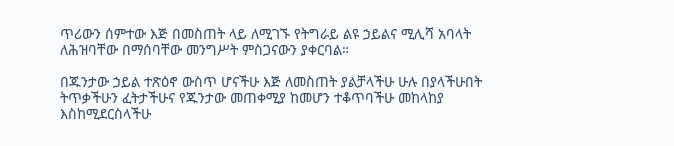ጥሪውን ሰምተው እጅ በመስጠት ላይ ለሚገኙ የትግራይ ልዩ ኃይልና ሚሊሻ አባላት ለሕዝባቸው በማሰባቸው መንግሥት ምስጋናውን ያቀርባል።

በጁንታው ኃይል ተጽዕኖ ውስጥ ሆናችሁ እጅ ለመስጠት ያልቻላችሁ ሁሉ በያላችሁበት ትጥቃችሁን ፈትታችሁና የጁንታው መጠቀሚያ ከመሆን ተቆጥባችሁ መከላከያ እስከሚደርስላችሁ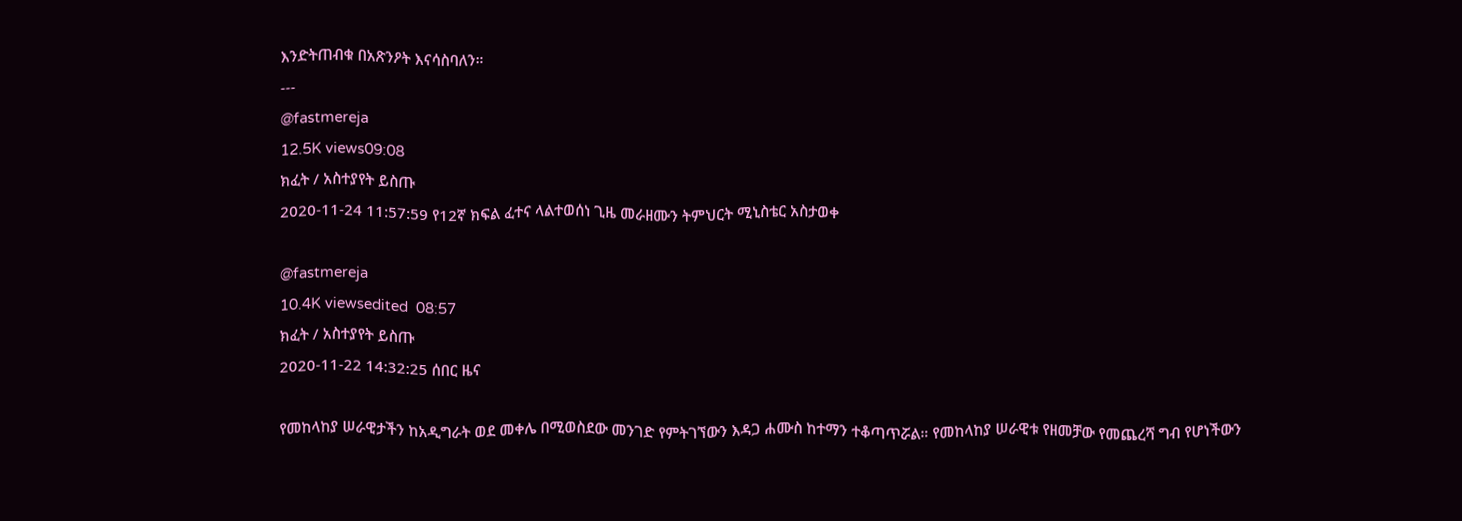እንድትጠብቁ በአጽንዖት እናሳስባለን።
---
@fastmereja
12.5K views09:08
ክፈት / አስተያየት ይስጡ
2020-11-24 11:57:59 የ12ኛ ክፍል ፈተና ላልተወሰነ ጊዜ መራዘሙን ትምህርት ሚኒስቴር አስታወቀ

@fastmereja
10.4K viewsedited  08:57
ክፈት / አስተያየት ይስጡ
2020-11-22 14:32:25 ሰበር ዜና

የመከላከያ ሠራዊታችን ከአዲግራት ወደ መቀሌ በሚወስደው መንገድ የምትገኘውን እዳጋ ሐሙስ ከተማን ተቆጣጥሯል። የመከላከያ ሠራዊቱ የዘመቻው የመጨረሻ ግብ የሆነችውን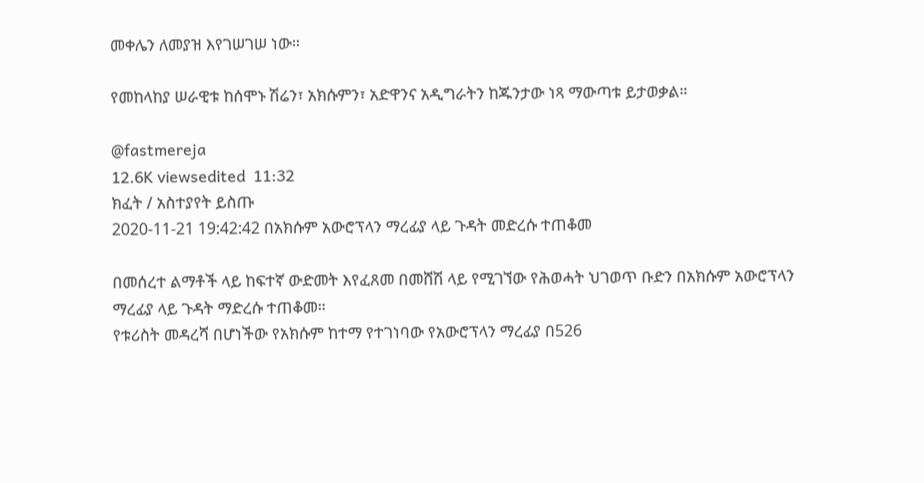መቀሌን ለመያዝ እየገሠገሠ ነው።

የመከላከያ ሠራዊቱ ከሰሞኑ ሽሬን፣ አክሱምን፣ አድዋንና አዲግራትን ከጁንታው ነጻ ማውጣቱ ይታወቃል።

@fastmereja
12.6K viewsedited  11:32
ክፈት / አስተያየት ይስጡ
2020-11-21 19:42:42 በአክሱም አውሮፕላን ማረፊያ ላይ ጉዳት መድረሱ ተጠቆመ

በመሰረተ ልማቶች ላይ ከፍተኛ ውድመት እየፈጸመ በመሸሽ ላይ የሚገኘው የሕወሓት ህገወጥ ቡድን በአክሱም አውሮፕላን ማረፊያ ላይ ጉዳት ማድረሱ ተጠቆመ።
የቱሪስት መዳረሻ በሆነችው የአክሱም ከተማ የተገነባው የአውሮፕላን ማረፊያ በ526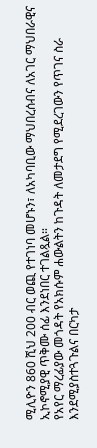ሚሊዮን 860 ሺህ 200 ብር ወጪ የተገነባ መሆኑን፣ ለአካባቢው ማህበረሰብና ለአገር ማህበራዊና ኢኮኖሚያዊ ጥቅሙ ሰፊ እንደነበር ተገልጿል።
የአየር ማረፊያው መጎዳት የአክሱም ሐውልትን ከጉዳት ለመታደግ የሚደረገውን የጥገና ስራ እንደሚያስተጓጉልና በርካታ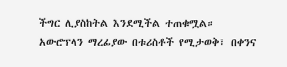ችግር ሊያስከትል እንደሚችል ተጠቁሟል።
አውሮፕላን ማረፊያው በቱሪስቶች የሚታወቅ፣ በቀንና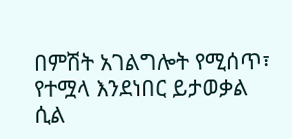በምሽት አገልግሎት የሚሰጥ፣ የተሟላ እንደነበር ይታወቃል ሲል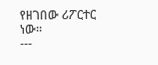የዘገበው ሪፖርተር ነው።
---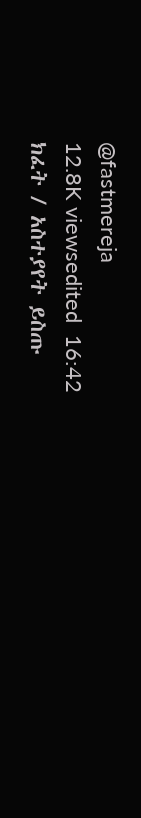@fastmereja
12.8K viewsedited  16:42
ክፈት / አስተያየት ይስጡ